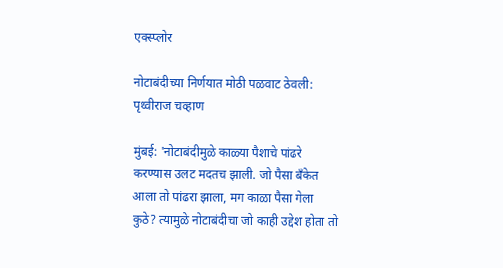एक्स्प्लोर

नोटाबंदीच्या निर्णयात मोठी पळवाट ठेवली: पृथ्वीराज चव्हाण

मुंबई: 'नोटाबंदीमुळे काळ्या पैशाचे पांढरे करण्यास उलट मदतच झाली. जो पैसा बँकेत आला तो पांढरा झाला, मग काळा पैसा गेला कुठे? त्यामुळे नोटाबंदीचा जो काही उद्देश होता तो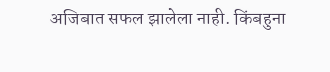अजिबात सफल झालेला नाही. किंबहुना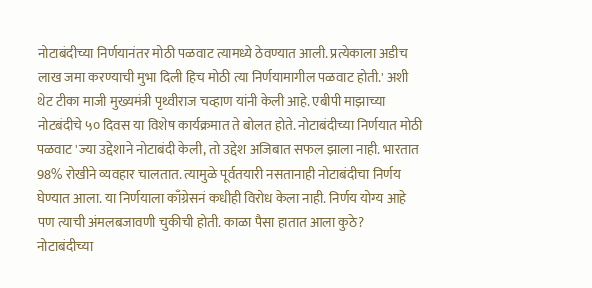नोटाबंदीच्या निर्णयानंतर मोठी पळवाट त्यामध्ये ठेवण्यात आली. प्रत्येकाला अडीच लाख जमा करण्याची मुभा दिली हिच मोठी त्या निर्णयामागील पळवाट होती.' अशी थेट टीका माजी मुख्यमंत्री पृथ्वीराज चव्हाण यांनी केली आहे. एबीपी माझाच्या नोटबंदीचे ५० दिवस या विशेष कार्यक्रमात ते बोलत होते. नोटाबंदीच्या निर्णयात मोठी पळवाट 'ज्या उद्देशाने नोटाबंदी केली, तो उद्देश अजिबात सफल झाला नाही. भारतात 98% रोखीने व्यवहार चालतात. त्यामुळे पूर्वतयारी नसतानाही नोटाबंदीचा निर्णय घेण्यात आला. या निर्णयाला काँग्रेसनं कधीही विरोध केला नाही. निर्णय योग्य आहे पण त्याची अंमलबजावणी चुकीची होती. काळा पैसा हातात आला कुठे? नोटाबंदीच्या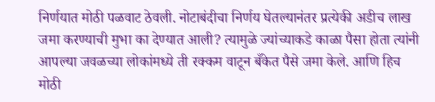निर्णयात मोठी पळवाट ठेवली. नोटाबंदीचा निर्णय घेतल्यानंतर प्रत्येकी अडीच लाख जमा करण्याची मुभा का देण्यात आली? त्यामुळे ज्यांच्याकडे काळा पैसा होता त्यांनी आपल्या जवळच्या लोकांमध्ये ती रक्कम वाटून बँकेत पैसे जमा केले. आणि हिच मोठी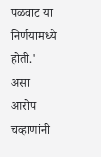पळवाट या निर्णयामध्ये होती.' असा आरोप चव्हाणांनी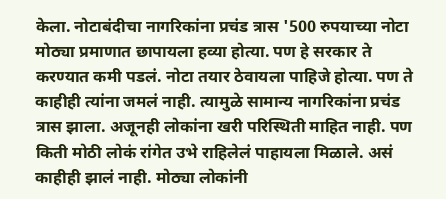केला. नोटाबंदीचा नागरिकांना प्रचंड त्रास '500 रुपयाच्या नोटा मोठ्या प्रमाणात छापायला हव्या होत्या. पण हे सरकार ते करण्यात कमी पडलं. नोटा तयार ठेवायला पाहिजे होत्या. पण ते काहीही त्यांना जमलं नाही. त्यामुळे सामान्य नागरिकांना प्रचंड त्रास झाला. अजूनही लोकांना खरी परिस्थिती माहित नाही. पण किती मोठी लोकं रांगेत उभे राहिलेलं पाहायला मिळाले. असं काहीही झालं नाही. मोठ्या लोकांनी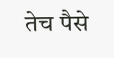तेच पैसे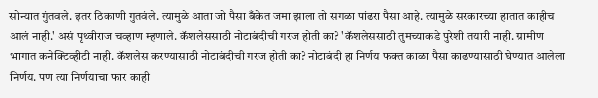सोन्यात गुंतवले. इतर ठिकाणी गुतवंले. त्यामुळे आता जो पैसा बँकेत जमा झाला तो सगळा पांढरा पैसा आहे. त्यामुळे सरकारच्या हातात काहीच आलं नाही.' असं पृथ्वीराज चव्हाण म्हणाले. कॅशलेससाठी नोटाबंदीची गरज होती का? 'कॅशलेससाठी तुमच्याकडे पुरेशी तयारी नाही. ग्रामीण भागात कनेक्टिव्हीटी नाही. कॅशलेस करण्यासाठी नोटाबंदीची गरज होती का? नोटाबंदी हा निर्णय फक्त काळा पैसा काढण्यासाठी घेण्यात आलेला निर्णय. पण त्या निर्णयाचा फार काही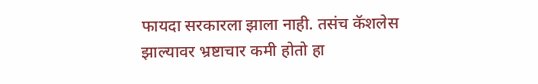फायदा सरकारला झाला नाही. तसंच कॅशलेस झाल्यावर भ्रष्टाचार कमी होतो हा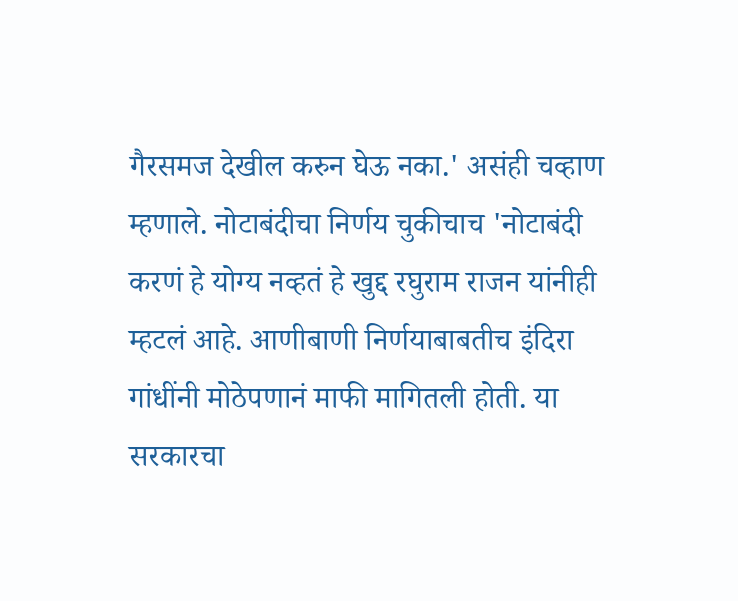गैरसमज देखील करुन घेऊ नका.' असंही चव्हाण म्हणाले. नोटाबंदीचा निर्णय चुकीचाच 'नोटाबंदी करणं हे योग्य नव्हतं हे खुद्द रघुराम राजन यांनीही म्हटलं आहे. आणीबाणी निर्णयाबाबतीच इंदिरा गांधींनी मोठेपणानं माफी मागितली होती. या सरकारचा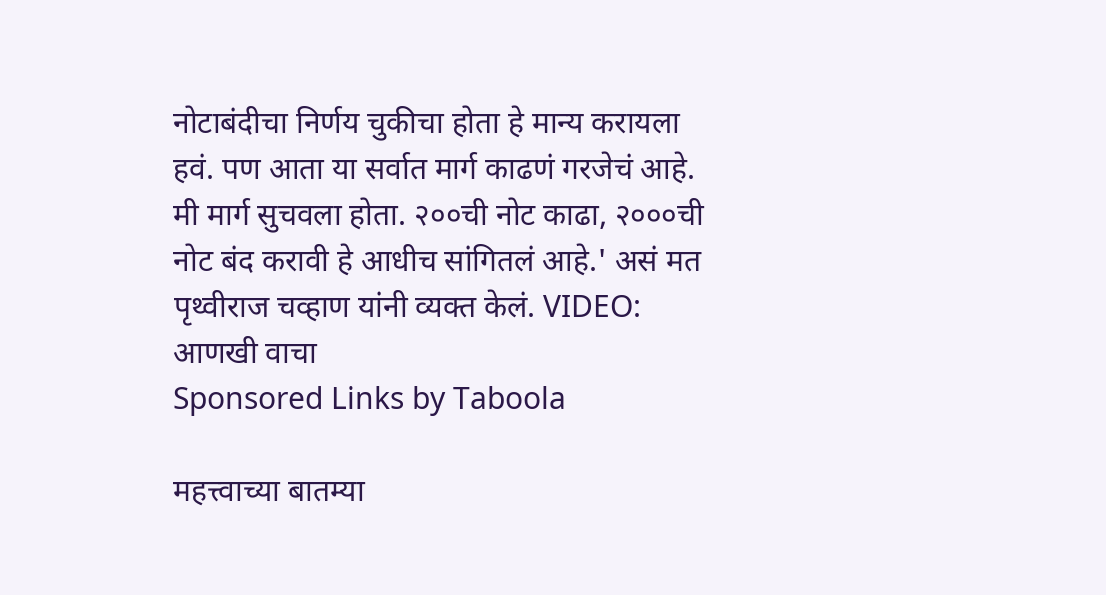नोटाबंदीचा निर्णय चुकीचा होता हे मान्य करायला हवं. पण आता या सर्वात मार्ग काढणं गरजेचं आहे. मी मार्ग सुचवला होता. २००ची नोट काढा, २०००ची नोट बंद करावी हे आधीच सांगितलं आहे.' असं मत पृथ्वीराज चव्हाण यांनी व्यक्त केलं. VIDEO:
आणखी वाचा
Sponsored Links by Taboola

महत्त्वाच्या बातम्या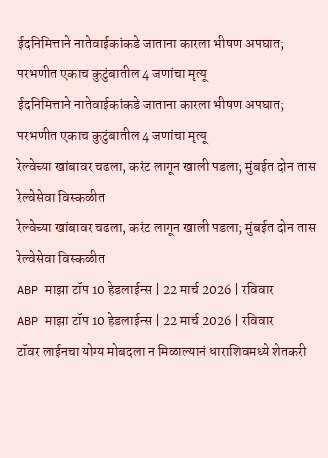ईदनिमित्ताने नातेवाईकांकडे जाताना कारला भीषण अपघात; परभणीत एकाच कुटुंबातील 4 जणांचा मृत्यू
ईदनिमित्ताने नातेवाईकांकडे जाताना कारला भीषण अपघात; परभणीत एकाच कुटुंबातील 4 जणांचा मृत्यू
रेल्वेच्या खांबावर चढला, करंट लागून खाली पडला; मुंबईत दोन तास रेल्वेसेवा विस्कळीत
रेल्वेच्या खांबावर चढला, करंट लागून खाली पडला; मुंबईत दोन तास रेल्वेसेवा विस्कळीत
ABP माझा टॉप 10 हेडलाईन्स | 22 मार्च 2026 | रविवार
ABP माझा टॉप 10 हेडलाईन्स | 22 मार्च 2026 | रविवार
टॉवर लाईनचा योग्य मोबदला न मिळाल्यानं धाराशिवमध्ये शेतकरी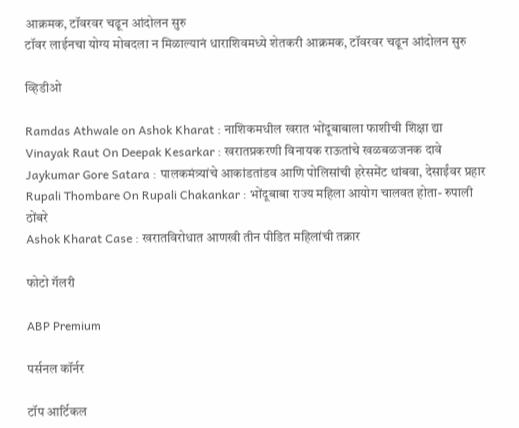आक्रमक, टॉवरवर चढून आंदोलन सुरु
टॉवर लाईनचा योग्य मोबदला न मिळाल्यानं धाराशिवमध्ये शेतकरी आक्रमक, टॉवरवर चढून आंदोलन सुरु

व्हिडीओ

Ramdas Athwale on Ashok Kharat : नाशिकमधील खरात भोंदूबाबाला फाशीची शिक्षा द्या
Vinayak Raut On Deepak Kesarkar : खरातप्रकरणी विनायक राऊतांचे खळबळजनक दावे
Jaykumar Gore Satara : पालकमंत्र्यांचे आकांडतांडव आणि पोलिसांची हरेसमेंट थांबवा, देसाईंवर प्रहार
Rupali Thombare On Rupali Chakankar : भोंदूबाबा राज्य महिला आयोग चालवत होता- रुपाली ठोंबरे
Ashok Kharat Case : खरातविरोधात आणखी तीन पीडित महिलांची तक्रार

फोटो गॅलरी

ABP Premium

पर्सनल कॉर्नर

टॉप आर्टिकल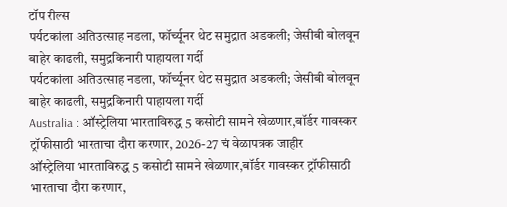टॉप रील्स
पर्यटकांला अतिउत्साह नडला, फॉर्च्यूनर थेट समुद्रात अडकली; जेसीबी बोलवून बाहेर काढली, समुद्रकिनारी पाहायला गर्दी
पर्यटकांला अतिउत्साह नडला, फॉर्च्यूनर थेट समुद्रात अडकली; जेसीबी बोलवून बाहेर काढली, समुद्रकिनारी पाहायला गर्दी
Australia : ऑस्ट्रेलिया भारताविरुद्ध 5 कसोटी सामने खेळणार,बॉर्डर गावस्कर ट्रॉफीसाठी भारताचा दौरा करणार, 2026-27 चं वेळापत्रक जाहीर
ऑस्ट्रेलिया भारताविरुद्ध 5 कसोटी सामने खेळणार,बॉर्डर गावस्कर ट्रॉफीसाठी भारताचा दौरा करणार,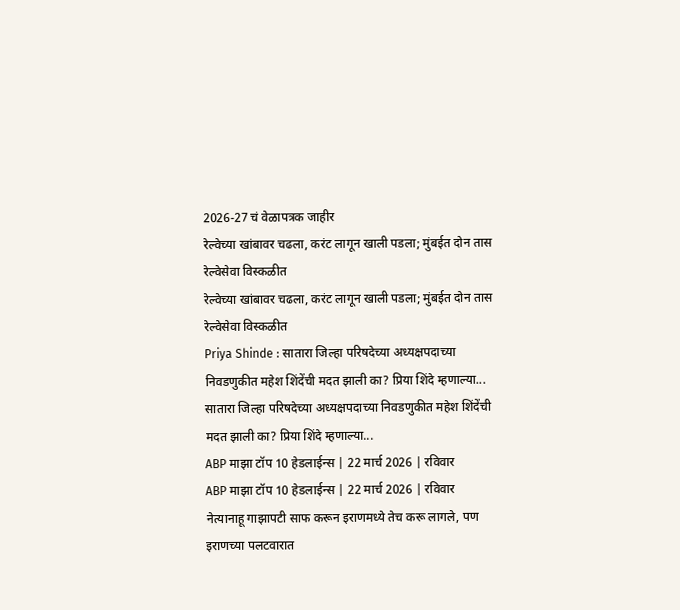2026-27 चं वेळापत्रक जाहीर
रेल्वेच्या खांबावर चढला, करंट लागून खाली पडला; मुंबईत दोन तास रेल्वेसेवा विस्कळीत
रेल्वेच्या खांबावर चढला, करंट लागून खाली पडला; मुंबईत दोन तास रेल्वेसेवा विस्कळीत
Priya Shinde : सातारा जिल्हा परिषदेच्या अध्यक्षपदाच्या निवडणुकीत महेश शिंदेंची मदत झाली का? प्रिया शिंदे म्हणाल्या...
सातारा जिल्हा परिषदेच्या अध्यक्षपदाच्या निवडणुकीत महेश शिंदेंची मदत झाली का? प्रिया शिंदे म्हणाल्या...
ABP माझा टॉप 10 हेडलाईन्स | 22 मार्च 2026 | रविवार
ABP माझा टॉप 10 हेडलाईन्स | 22 मार्च 2026 | रविवार
नेत्यानाहू गाझापटी साफ करून इराणमध्ये तेच करू लागले, पण इराणच्या पलटवारात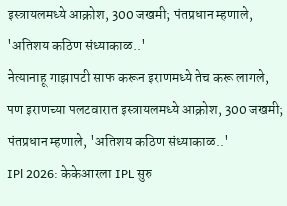इस्त्रायलमध्ये आक्रोश, 300 जखमी; पंतप्रधान म्हणाले, 'अतिशय कठिण संध्याकाळ..'
नेत्यानाहू गाझापटी साफ करून इराणमध्ये तेच करू लागले, पण इराणच्या पलटवारात इस्त्रायलमध्ये आक्रोश, 300 जखमी; पंतप्रधान म्हणाले, 'अतिशय कठिण संध्याकाळ..'
IPl 2026: केकेआरला IPL सुरु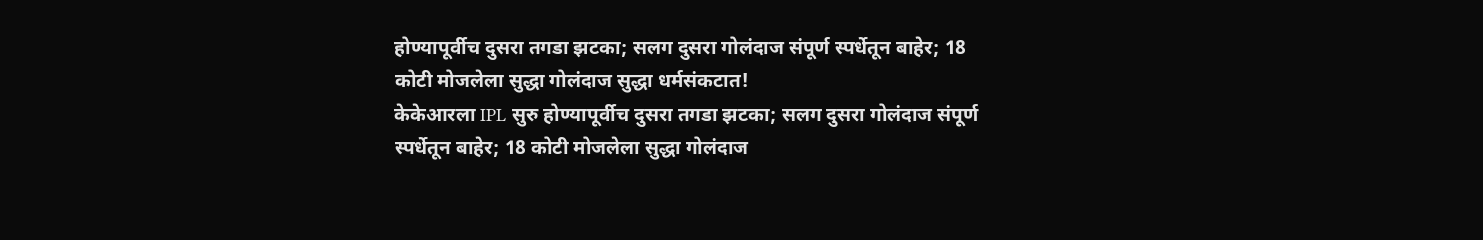होण्यापूर्वीच दुसरा तगडा झटका; सलग दुसरा गोलंदाज संपूर्ण स्पर्धेतून बाहेर; 18 कोटी मोजलेला सुद्धा गोलंदाज सुद्धा धर्मसंकटात!
केकेआरला IPL सुरु होण्यापूर्वीच दुसरा तगडा झटका; सलग दुसरा गोलंदाज संपूर्ण स्पर्धेतून बाहेर; 18 कोटी मोजलेला सुद्धा गोलंदाज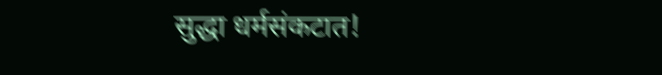सुद्धा धर्मसंकटात!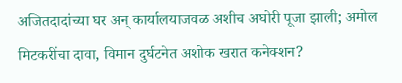अजितदादांच्या घर अन् कार्यालयाजवळ अशीच अघोरी पूजा झाली; अमोल मिटकरींचा दावा, विमान दुर्घटनेत अशोक खरात कनेक्शन?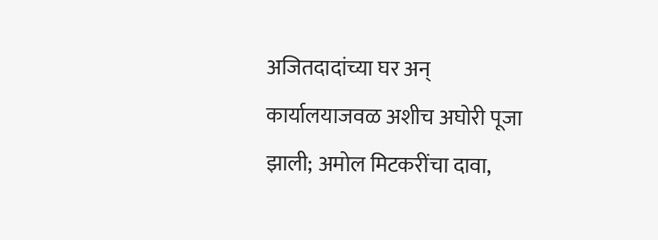अजितदादांच्या घर अन् कार्यालयाजवळ अशीच अघोरी पूजा झाली; अमोल मिटकरींचा दावा,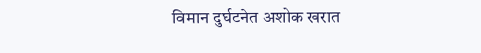विमान दुर्घटनेत अशोक खरात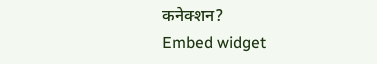कनेक्शन?
Embed widget